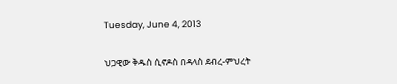Tuesday, June 4, 2013

ህጋዊው ቅዱስ ሲኖዶስ በዳላስ ደብረ-ምህረት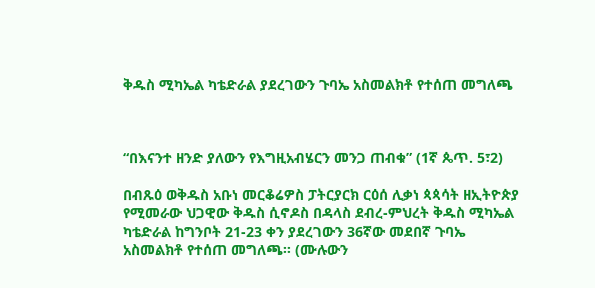ቅዱስ ሚካኤል ካቴድራል ያደረገውን ጉባኤ አስመልክቶ የተሰጠ መግለጫ



“በእናንተ ዘንድ ያለውን የእግዚአብሄርን መንጋ ጠብቁ” (1ኛ ጴጥ. 5፣2)

በብጹዕ ወቅዱስ አቡነ መርቆሬዎስ ፓትርያርክ ርዕሰ ሊቃነ ጳጳሳት ዘኢትዮጵያ የሚመራው ህጋዊው ቅዱስ ሲኖዶስ በዳላስ ደብረ-ምህረት ቅዱስ ሚካኤል ካቴድራል ከግንቦት 21-23 ቀን ያደረገውን 36ኛው መደበኛ ጉባኤ አስመልክቶ የተሰጠ መግለጫ። (ሙሉውን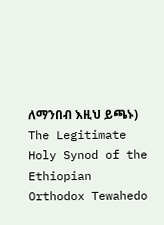ለማንበብ እዚህ ይጫኑ)
The Legitimate Holy Synod of the Ethiopian Orthodox Tewahedo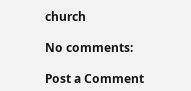church

No comments:

Post a Comment